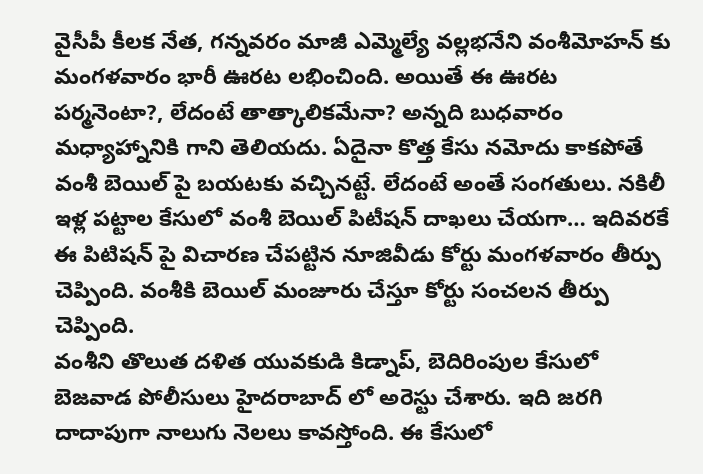వైసీపీ కీలక నేత, గన్నవరం మాజీ ఎమ్మెల్యే వల్లభనేని వంశీమోహన్ కు మంగళవారం భారీ ఊరట లభించింది. అయితే ఈ ఊరట పర్మనెంటా?, లేదంటే తాత్కాలికమేనా? అన్నది బుధవారం మధ్యాహ్నానికి గాని తెలియదు. ఏదైనా కొత్త కేసు నమోదు కాకపోతే వంశీ బెయిల్ పై బయటకు వచ్చినట్టే. లేదంటే అంతే సంగతులు. నకిలీ ఇళ్ల పట్టాల కేసులో వంశీ బెయిల్ పిటీషన్ దాఖలు చేయగా… ఇదివరకే ఈ పిటిషన్ పై విచారణ చేపట్టిన నూజివీడు కోర్టు మంగళవారం తీర్పు చెప్పింది. వంశీకి బెయిల్ మంజూరు చేస్తూ కోర్టు సంచలన తీర్పు చెప్పింది.
వంశీని తొలుత దళిత యువకుడి కిడ్నాప్, బెదిరింపుల కేసులో బెజవాడ పోలీసులు హైదరాబాద్ లో అరెస్టు చేశారు. ఇది జరగి దాదాపుగా నాలుగు నెలలు కావస్తోంది. ఈ కేసులో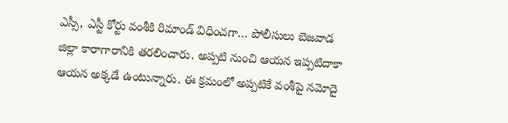ఎస్సీ, ఎస్టీ కోర్టు వంశీకి రిమాండ్ విధించగా… పోలీసులు బెజవాడ జిల్లా కారాగారానికి తరలించారు. అప్పటి నుంచి ఆయన ఇప్పటిదాకా ఆయన అక్కడే ఉంటున్నారు. ఈ క్రమంలో అప్పటికే వంశీపై నమోదై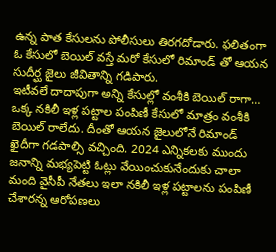ఉన్న పాత కేసులను పోలీసులు తిరగదోడారు. ఫలితంగా ఓ కేసులో బెయిల్ వస్తే మరో కేసులో రిమాండ్ తో ఆయన సుదీర్ఘ జైలు జీవితాన్ని గడిపారు.
ఇటీవలే దాదాపుగా అన్ని కేసుల్లో వంశీకి బెయిల్ రాగా… ఒక్క నకిలీ ఇళ్ల పట్టాల పంపిణీ కేసులో మాత్రం వంశీకి బెయిల్ రాలేదు. దీంతో ఆయన జైలులోనే రిమాండ్ ఖైదీగా గడపాల్సి వచ్చింది. 2024 ఎన్నికలకు ముందు జనాన్ని మభ్యపెట్టి ఓట్లు వేయించుకునేందుకు చాలా మంది వైసీపీ నేతలు ఇలా నకిలీ ఇళ్ల పట్టాలను పంపిణీ చేశారన్న ఆరోపణలు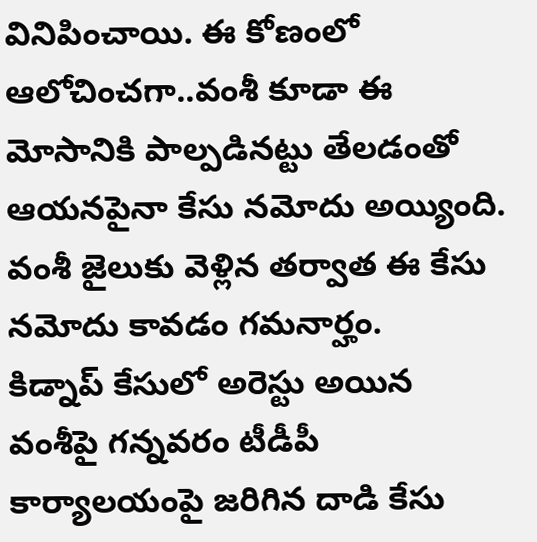వినిపించాయి. ఈ కోణంలో ఆలోచించగా..వంశీ కూడా ఈ మోసానికి పాల్పడినట్టు తేలడంతో ఆయనపైనా కేసు నమోదు అయ్యింది. వంశీ జైలుకు వెళ్లిన తర్వాత ఈ కేసు నమోదు కావడం గమనార్హం.
కిడ్నాప్ కేసులో అరెస్టు అయిన వంశీపై గన్నవరం టీడీపీ కార్యాలయంపై జరిగిన దాడి కేసు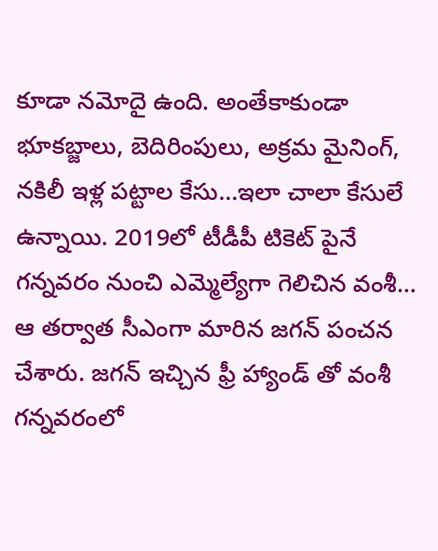కూడా నమోదై ఉంది. అంతేకాకుండా భూకబ్జాలు, బెదిరింపులు, అక్రమ మైనింగ్, నకిలీ ఇళ్ల పట్టాల కేసు…ఇలా చాలా కేసులే ఉన్నాయి. 2019లో టీడీపీ టికెట్ పైనే గన్నవరం నుంచి ఎమ్మెల్యేగా గెలిచిన వంశీ… ఆ తర్వాత సీఎంగా మారిన జగన్ పంచన చేశారు. జగన్ ఇచ్చిన ఫ్రీ హ్యాండ్ తో వంశీ గన్నవరంలో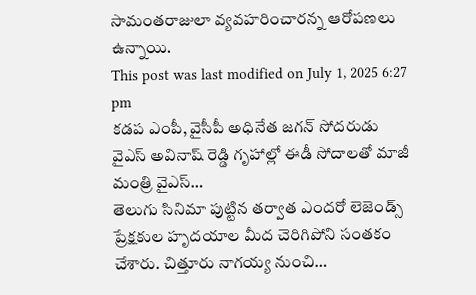సామంతరాజులా వ్యవహరించారన్న ఆరోపణలు ఉన్నాయి.
This post was last modified on July 1, 2025 6:27 pm
కడప ఎంపీ, వైసీపీ అధినేత జగన్ సోదరుడు వైఎస్ అవినాష్ రెడ్డి గృహాల్లో ఈడీ సోదాలతో మాజీ మంత్రి వైఎస్…
తెలుగు సినిమా పుట్టిన తర్వాత ఎందరో లెజెండ్స్ ప్రేక్షకుల హృదయాల మీద చెరిగిపోని సంతకం చేశారు. చిత్తూరు నాగయ్య నుంచి…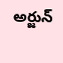అర్జున్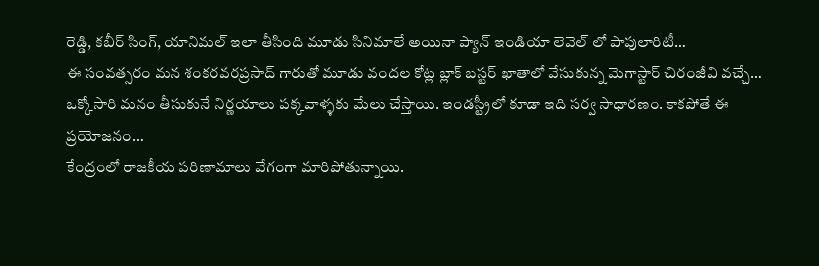రెడ్డి, కబీర్ సింగ్, యానిమల్ ఇలా తీసింది మూడు సినిమాలే అయినా ప్యాన్ ఇండియా లెవెల్ లో పాపులారిటీ…
ఈ సంవత్సరం మన శంకరవరప్రసాద్ గారుతో మూడు వందల కోట్ల బ్లాక్ బస్టర్ ఖాతాలో వేసుకున్న మెగాస్టార్ చిరంజీవి వచ్చే…
ఒక్కోసారి మనం తీసుకునే నిర్ణయాలు పక్కవాళ్ళకు మేలు చేస్తాయి. ఇండస్ట్రీలో కూడా ఇది సర్వ సాధారణం. కాకపోతే ఈ ప్రయోజనం…
కేంద్రంలో రాజకీయ పరిణామాలు వేగంగా మారిపోతున్నాయి.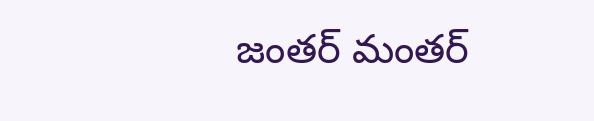జంతర్ మంతర్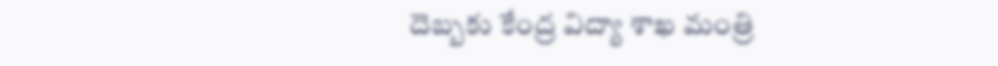దెబ్బకు కేంద్ర విద్యా శాఖ మంత్రి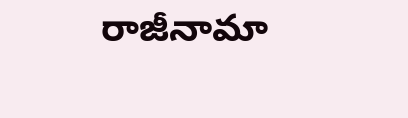రాజీనామా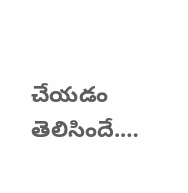చేయడం తెలిసిందే.…